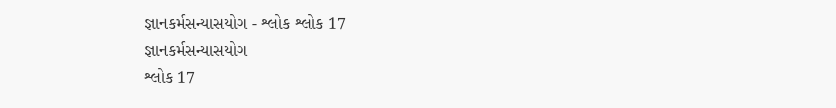જ્ઞાનકર્મસન્યાસયોગ - શ્લોક શ્લોક 17
જ્ઞાનકર્મસન્યાસયોગ
શ્લોક 17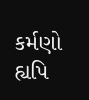કર્મણો હ્યપિ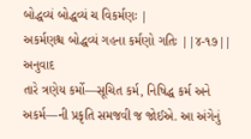બોદ્ધવ્યં બોદ્ધવ્યં ચ વિકર્મણઃ |
અકર્મણશ્ચ બોદ્ધવ્યં ગહના કર્મણો ગતિઃ ||૪-૧૭||
અનુવાદ
તારે ત્રણેય કર્મો—સૂચિત કર્મ, નિષિદ્ધ કર્મ અને અકર્મ—ની પ્રકૃતિ સમજવી જ જોઈએ. આ અંગેનું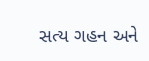સત્ય ગહન અને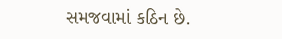સમજવામાં કઠિન છે.